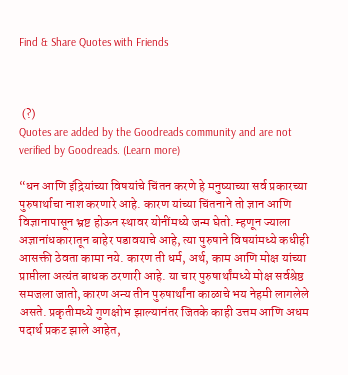Find & Share Quotes with Friends



 (?)
Quotes are added by the Goodreads community and are not verified by Goodreads. (Learn more)

“धन आणि इंद्रियांच्या विषयांचे चिंतन करणे हे मनुष्याच्या सर्व प्रकारच्या पुरुषार्थाचा नाश करणारे आहे. कारण यांच्या चिंतनाने तो ज्ञान आणि विज्ञानापासून भ्रष्ट होऊन स्थावर योनींमध्ये जन्म घेतो. म्हणून ज्याला अज्ञानांधकारातून बाहेर पडावयाचे आहे, त्या पुरुषाने विषयांमध्ये कधीही आसक्ती ठेवता कामा नये. कारण ती धर्म, अर्थ, काम आणि मोक्ष यांच्या प्राप्तीला अत्यंत बाधक ठरणारी आहे. या चार पुरुषार्थांमध्ये मोक्ष सर्वश्रेष्ठ समजला जातो, कारण अन्य तीन पुरुषार्थांना काळाचे भय नेहमी लागलेले असते. प्रकृतीमध्ये गुणक्षोभ झाल्यानंतर जितके काही उत्तम आणि अधम पदार्थ प्रकट झाले आहेत,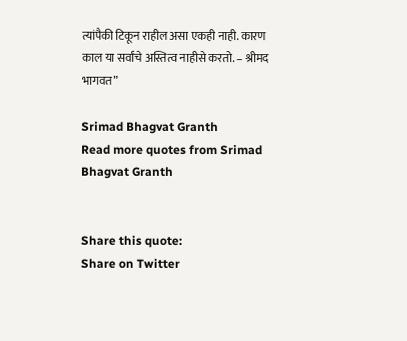त्यांपैकी टिकून राहील असा एकही नाही. कारण काल या सर्वांचे अस्तित्व नाहीसे करतो. – श्रीमद भागवत”

Srimad Bhagvat Granth
Read more quotes from Srimad Bhagvat Granth


Share this quote:
Share on Twitter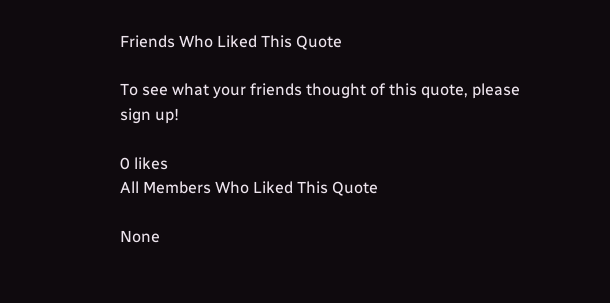Friends Who Liked This Quote

To see what your friends thought of this quote, please sign up!

0 likes
All Members Who Liked This Quote

None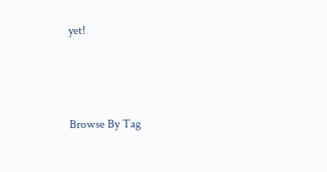yet!



Browse By Tag